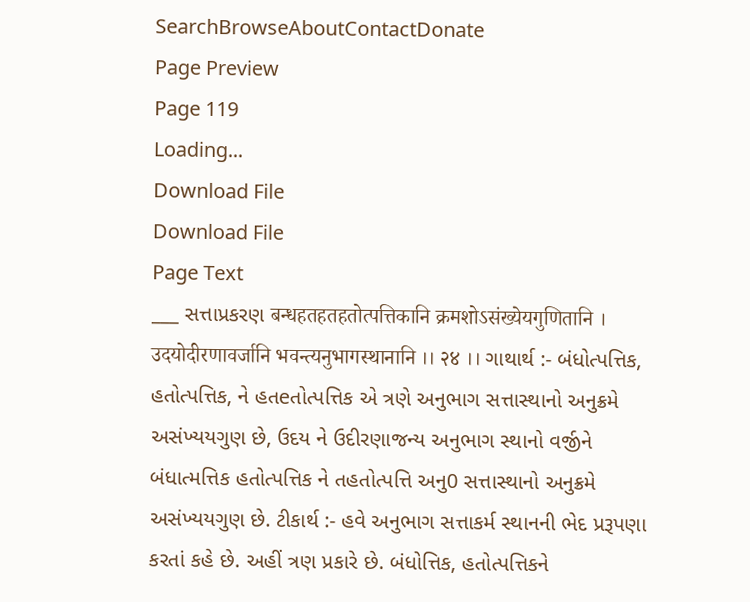SearchBrowseAboutContactDonate
Page Preview
Page 119
Loading...
Download File
Download File
Page Text
___ સત્તાપ્રકરણ बन्धहतहतहतोत्पत्तिकानि क्रमशोऽसंख्येयगुणितानि । उदयोदीरणावर्जानि भवन्त्यनुभागस्थानानि ।। २४ ।। ગાથાર્થ :- બંધોત્પત્તિક, હતોત્પત્તિક, ને હતeતોત્પત્તિક એ ત્રણે અનુભાગ સત્તાસ્થાનો અનુક્રમે અસંખ્યયગુણ છે, ઉદય ને ઉદીરણાજન્ય અનુભાગ સ્થાનો વર્જીને બંધાત્મત્તિક હતોત્પત્તિક ને તહતોત્પત્તિ અનુ0 સત્તાસ્થાનો અનુક્રમે અસંખ્યયગુણ છે. ટીકાર્થ :- હવે અનુભાગ સત્તાકર્મ સ્થાનની ભેદ પ્રરૂપણા કરતાં કહે છે. અહીં ત્રણ પ્રકારે છે. બંધોત્તિક, હતોત્પત્તિકને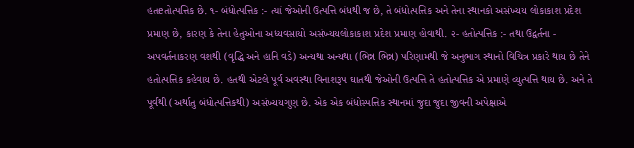હતeતોત્પત્તિક છે. ૧- બંધોત્પત્તિક :- ત્યાં જેઓની ઉત્પત્તિ બંધથી જ છે, તે બંધોત્પત્તિક અને તેના સ્થાનકો અસંખ્યય લોકાકાશ પ્રદેશ પ્રમાણ છે, કારણ કે તેના હેતુઓના અધ્યવસાયો અસંખ્યયલોકાકાશ પ્રદેશ પ્રમાણ હોવાથી. ૨- હતોત્પત્તિક :- તથા ઉદ્વર્તના - અપવર્તનાકરણ વશથી (વૃદ્ધિ અને હાનિ વડે) અન્યથા અન્યથા (ભિન્ન ભિન્ન) પરિણામથી જે અનુભાગ સ્થાનો વિચિત્ર પ્રકારે થાય છે તેને હતોત્પત્તિક કહેવાય છે. હતથી એટલે પૂર્વ અવસ્થા વિનાશરૂપ ઘાતથી જેઓની ઉત્પત્તિ તે હતોત્પત્તિક એ પ્રમાણે વ્યુત્પત્તિ થાય છે. અને તે પૂર્વથી (અર્થાતુ બંધોત્પત્તિકથી) અસંખ્યયગુણ છે. એક એક બંધોસ્પત્તિક સ્થાનમાં જુદા જુદા જીવની અપેક્ષાએ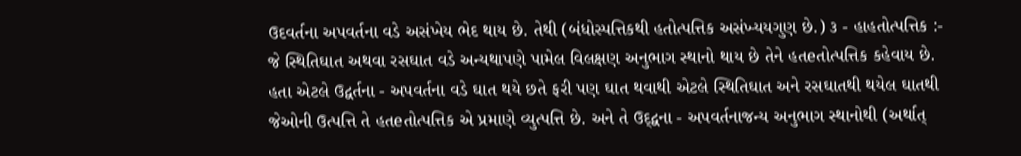ઉદવર્તના અપવર્તના વડે અસંખેય ભેદ થાય છે. તેથી (બંધોસ્પત્તિકથી હતોત્પત્તિક અસંખ્યયગુણ છે.) ૩ - હાહતોત્પત્તિક :- જે સ્થિતિઘાત અથવા રસઘાત વડે અન્યથાપણે પામેલ વિલક્ષણ અનુભાગ સ્થાનો થાય છે તેને હતeતોત્પત્તિક કહેવાય છે. હતા એટલે ઉદ્વર્તના - અપવર્તના વડે ઘાત થયે છતે ફરી પણ ઘાત થવાથી એટલે સ્થિતિઘાત અને રસઘાતથી થયેલ ઘાતથી જેઓની ઉત્પત્તિ તે હતeતોત્પત્તિક એ પ્રમાણે વ્યુત્પત્તિ છે. અને તે ઉદ્દ્વના - અપવર્તનાજન્ય અનુભાગ સ્થાનોથી (અર્થાત્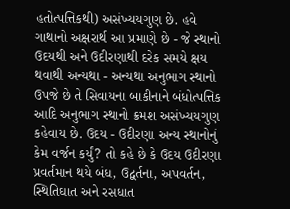હતોત્પત્તિકથી) અસંખ્યયગુણ છે. હવે ગાથાનો અક્ષરાર્થ આ પ્રમાણે છે - જે સ્થાનો ઉદયથી અને ઉદીરણાથી દરેક સમયે ક્ષય થવાથી અન્યથા - અન્યથા અનુભાગ સ્થાનો ઉપજે છે તે સિવાયના બાકીનાને બંધોત્પત્તિક આદિ અનુભાગ સ્થાનો ક્રમશ અસંખ્યયગુણ કહેવાય છે. ઉદય - ઉદીરણા અન્ય સ્થાનોનું કેમ વર્જન કર્યું? તો કહે છે કે ઉદય ઉદીરણા પ્રવર્તમાન થયે બંધ, ઉદ્વર્તના, અપવર્તન, સ્થિતિઘાત અને રસધાત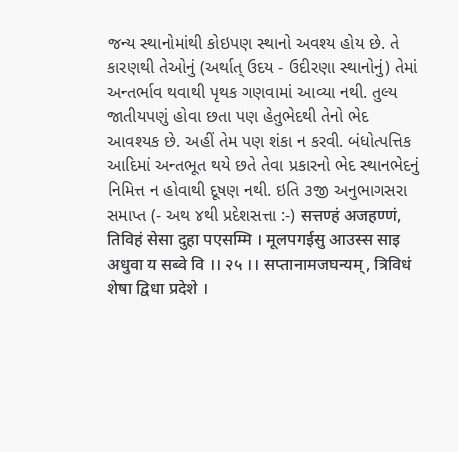જન્ય સ્થાનોમાંથી કોઇપણ સ્થાનો અવશ્ય હોય છે. તે કારણથી તેઓનું (અર્થાત્ ઉદય - ઉદીરણા સ્થાનોનું) તેમાં અન્તર્ભાવ થવાથી પૃથક ગણવામાં આવ્યા નથી. તુલ્ય જાતીયપણું હોવા છતા પણ હેતુભેદથી તેનો ભેદ આવશ્યક છે. અહીં તેમ પણ શંકા ન કરવી. બંધોત્પત્તિક આદિમાં અન્તભૂત થયે છતે તેવા પ્રકારનો ભેદ સ્થાનભેદનું નિમિત્ત ન હોવાથી દૂષણ નથી. ઇતિ ૩જી અનુભાગસરા સમાપ્ત (- અથ ૪થી પ્રદેશસત્તા :-) सत्तण्हं अजहण्णं, तिविहं सेसा दुहा पएसम्मि । मूलपगईसु आउस्स साइ अधुवा य सब्वे वि ।। २५ ।। सप्तानामजघन्यम्, त्रिविधं शेषा द्विधा प्रदेशे ।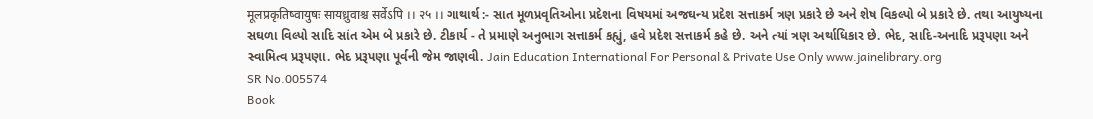मूलप्रकृतिष्वायुषः सायध्रुवाश्च सर्वेऽपि ।। २५ ।। ગાથાર્થ :- સાત મૂળપ્રવૃતિઓના પ્રદેશના વિષયમાં અજઘન્ય પ્રદેશ સત્તાકર્મ ત્રણ પ્રકારે છે અને શેષ વિકલ્પો બે પ્રકારે છે. તથા આયુષ્યના સઘળા વિલ્પો સાદિ સાંત એમ બે પ્રકારે છે. ટીકાર્ય - તે પ્રમાણે અનુભાગ સત્તાકર્મ કહ્યું, હવે પ્રદેશ સત્તાકર્મ કહે છે. અને ત્યાં ત્રણ અર્થાધિકાર છે. ભેદ, સાદિ-અનાદિ પ્રરૂપણા અને સ્વામિત્વ પ્રરૂપણા. ભેદ પ્રરૂપણા પૂર્વની જેમ જાણવી. Jain Education International For Personal & Private Use Only www.jainelibrary.org
SR No.005574
Book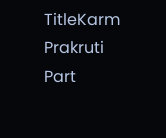TitleKarm Prakruti Part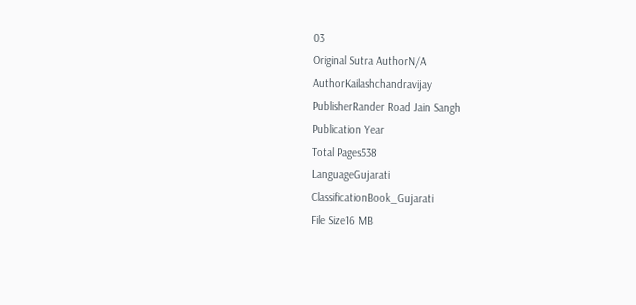03
Original Sutra AuthorN/A
AuthorKailashchandravijay
PublisherRander Road Jain Sangh
Publication Year
Total Pages538
LanguageGujarati
ClassificationBook_Gujarati
File Size16 MB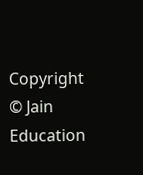Copyright © Jain Education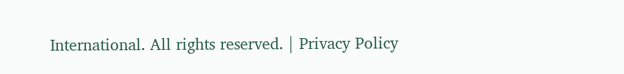International. All rights reserved. | Privacy Policy